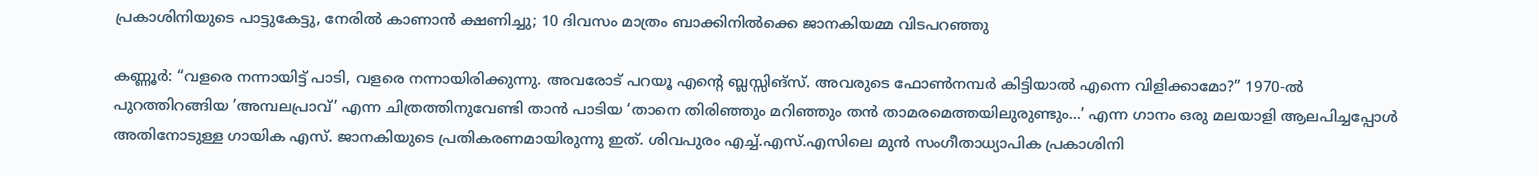പ്രകാശിനിയുടെ പാട്ടുകേട്ടു, നേരിൽ കാണാൻ ക്ഷണിച്ചു; 10 ദിവസം മാത്രം ബാക്കിനിൽക്കെ ജാനകിയമ്മ വിടപറഞ്ഞു

കണ്ണൂർ: “വളരെ നന്നായിട്ട് പാടി, വളരെ നന്നായിരിക്കുന്നു. അവരോട് പറയൂ എന്റെ ബ്ലസ്സിങ്സ്. അവരുടെ ഫോൺനമ്പർ കിട്ടിയാൽ എന്നെ വിളിക്കാമോ?” 1970-ൽ പുറത്തിറങ്ങിയ ’അമ്പലപ്രാവ്’ എന്ന ചിത്രത്തിനുവേണ്ടി താൻ പാടിയ ‘താനെ തിരിഞ്ഞും മറിഞ്ഞും തൻ താമരമെത്തയിലുരുണ്ടും…’ എന്ന ഗാനം ഒരു മലയാളി ആലപിച്ചപ്പോൾ അതിനോടുള്ള ഗായിക എസ്. ജാനകിയുടെ പ്രതികരണമായിരുന്നു ഇത്. ശിവപുരം എച്ച്.എസ്.എസിലെ മുൻ സംഗീതാധ്യാപിക പ്രകാശിനി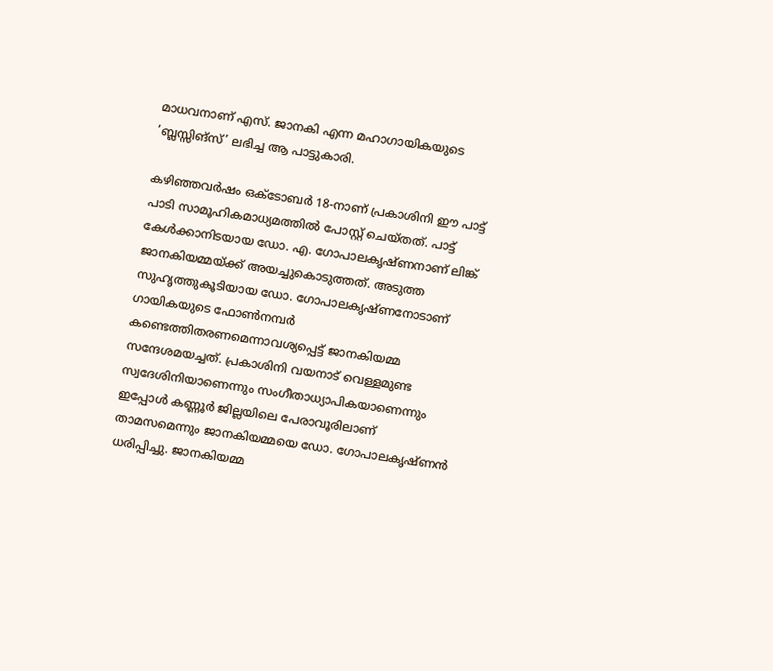മാധവനാണ് എസ്. ജാനകി എന്ന മഹാഗായികയുടെ ’ബ്ലസ്സിങ്സ്‌’ ലഭിച്ച ആ പാട്ടുകാരി.

കഴിഞ്ഞവർഷം ഒക്ടോബർ 18-നാണ് പ്രകാശിനി ഈ പാട്ട് പാടി സാമൂഹികമാധ്യമത്തിൽ പോസ്റ്റ് ചെയ്തത്. പാട്ട് കേൾക്കാനിടയായ ഡോ. എ. ഗോപാലകൃഷ്ണനാണ്‌ ലിങ്ക് ജാനകിയമ്മയ്ക്ക് അയച്ചുകൊടുത്തത്. അടുത്ത സുഹൃത്തുകൂടിയായ ഡോ. ഗോപാലകൃഷ്ണനോടാണ് ഗായികയുടെ ഫോൺനമ്പർ കണ്ടെത്തിതരണമെന്നാവശ്യപ്പെട്ട് ജാനകിയമ്മ സന്ദേശമയച്ചത്. പ്രകാശിനി വയനാട് വെള്ളമുണ്ട സ്വദേശിനിയാണെന്നും സംഗീതാധ്യാപികയാണെന്നും ഇപ്പോൾ കണ്ണൂർ ജില്ലയിലെ പേരാവൂരിലാണ് താമസമെന്നും ജാനകിയമ്മയെ ഡോ. ഗോപാലകൃഷ്ണൻ ധരിപ്പിച്ചു. ജാനകിയമ്മ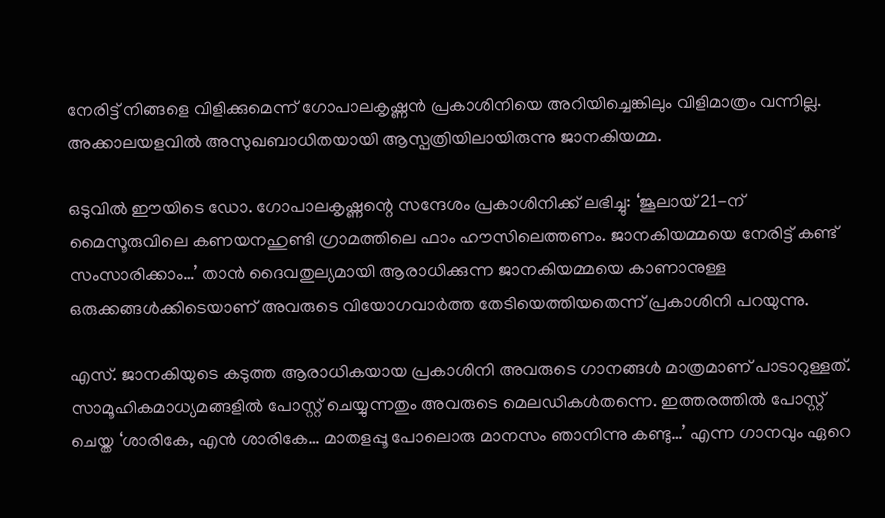നേരിട്ട് നിങ്ങളെ വിളിക്കുമെന്ന് ഗോപാലകൃഷ്ണൻ പ്രകാശിനിയെ അറിയിച്ചെങ്കിലും വിളിമാത്രം വന്നില്ല. അക്കാലയളവിൽ അസുഖബാധിതയായി ആസ്പത്രിയിലായിരുന്നു ജാനകിയമ്മ.

ഒടുവിൽ ഈയിടെ ഡോ. ഗോപാലകൃഷ്ണന്റെ സന്ദേശം പ്രകാശിനിക്ക് ലഭിച്ചു: ‘ജൂലായ് 21-ന് മൈസൂരുവിലെ കണയനഹുണ്ടി ഗ്രാമത്തിലെ ഫാം ഹൗസിലെത്തണം. ജാനകിയമ്മയെ നേരിട്ട് കണ്ട് സംസാരിക്കാം…’ താൻ ദൈവതുല്യമായി ആരാധിക്കുന്ന ജാനകിയമ്മയെ കാണാനുള്ള ഒരുക്കങ്ങൾക്കിടെയാണ് അവരുടെ വിയോഗവാർത്ത തേടിയെത്തിയതെന്ന്‌ പ്രകാശിനി പറയുന്നു.

എസ്. ജാനകിയുടെ കടുത്ത ആരാധികയായ പ്രകാശിനി അവരുടെ ഗാനങ്ങൾ മാത്രമാണ് പാടാറുള്ളത്. സാമൂഹികമാധ്യമങ്ങളിൽ പോസ്റ്റ് ചെയ്യുന്നതും അവരുടെ മെലഡികൾതന്നെ. ഇത്തരത്തിൽ പോസ്റ്റ് ചെയ്ത ‘ശാരികേ, എൻ ശാരികേ… മാതളപ്പൂ പോലൊരു മാനസം ഞാനിന്നു കണ്ടു…’ എന്ന ഗാനവും ഏറെ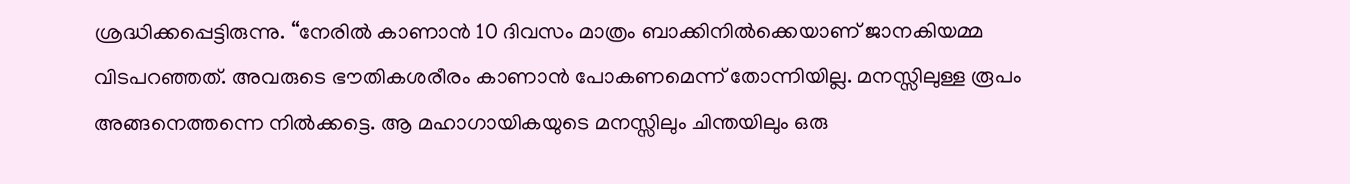ശ്രദ്ധിക്കപ്പെട്ടിരുന്നു. “നേരിൽ കാണാൻ 10 ദിവസം മാത്രം ബാക്കിനിൽക്കെയാണ് ജാനകിയമ്മ വിടപറഞ്ഞത്. അവരുടെ ഭൗതികശരീരം കാണാൻ പോകണമെന്ന് തോന്നിയില്ല. മനസ്സിലുള്ള രൂപം അങ്ങനെത്തന്നെ നിൽക്കട്ടെ. ആ മഹാഗായികയുടെ മനസ്സിലും ചിന്തയിലും ഒരു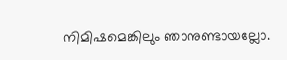നിമിഷമെങ്കിലും ഞാനുണ്ടായല്ലോ.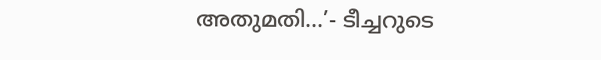അതുമതി…’- ടീച്ചറുടെ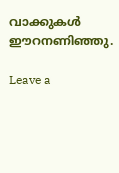വാക്കുകൾ ഈറനണിഞ്ഞു.

Leave a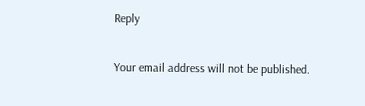Reply

Your email address will not be published.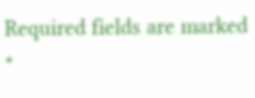Required fields are marked *